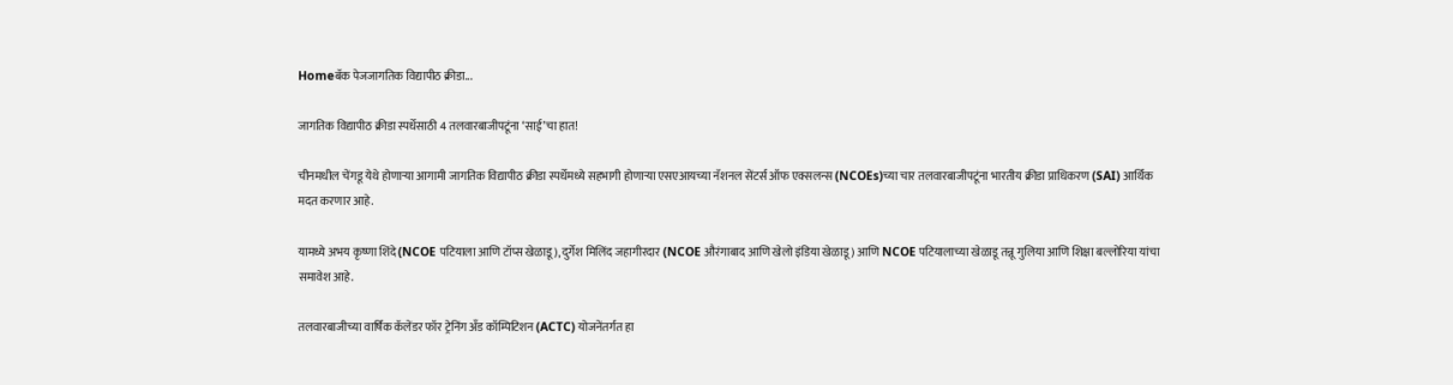Homeबॅक पेजजागतिक विद्यापीठ क्रीडा...

जागतिक विद्यापीठ क्रीडा स्पर्धेसाठी 4 तलवारबाजीपटूंना ‘साई’चा हात!

चीनमधील चेंगडू येथे होणाऱ्या आगामी जागतिक विद्यापीठ क्रीडा स्पर्धेमध्ये सहभागी होणाऱ्या एसएआयच्या नॅशनल सेंटर्स ऑफ एक्सलन्स (NCOEs)च्या चार तलवारबाजीपटूंना भारतीय क्रीडा प्राधिकरण (SAI) आर्थिक मदत करणार आहे.

यामध्ये अभय कृष्णा शिंदे (NCOE पटियाला आणि टॉप्स खेळाडू), दुर्गेश मिलिंद जहागीरदार (NCOE औरंगाबाद आणि खेलो इंडिया खेळाडू) आणि NCOE पटियालाच्या खेळाडू तन्नू गुलिया आणि शिक्षा बल्लोरिया यांचा समावेश आहे.

तलवारबाजीच्या वार्षिक कॅलेंडर फॉर ट्रेनिंग अँड कॉम्पिटिशन (ACTC) योजनेंतर्गत हा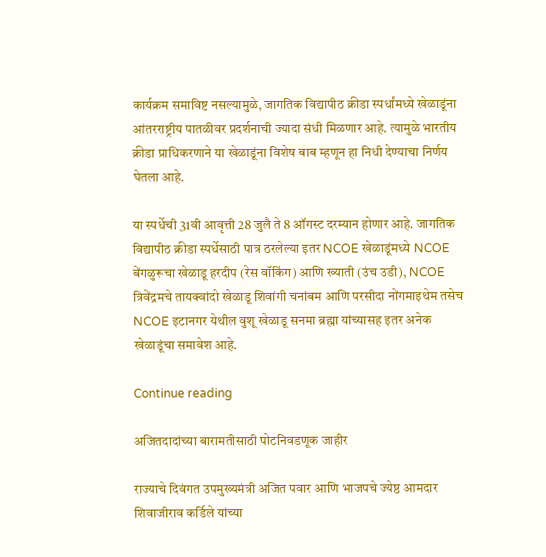कार्यक्रम समाविष्ट नसल्यामुळे, जागतिक विद्यापीठ क्रीडा स्पर्धांमध्ये खेळाडूंना आंतरराष्ट्रीय पातळीवर प्रदर्शनाची ज्यादा संधी मिळणार आहे. त्यामुळे भारतीय क्रीडा प्राधिकरणाने या खेळाडूंना विशेष बाब म्हणून हा निधी देण्याचा निर्णय घेतला आहे.

या स्पर्धेची 31वी आवृत्ती 28 जुलै ते 8 ऑगस्ट दरम्यान होणार आहे. जागतिक विद्यापीठ क्रीडा स्पर्धेसाठी पात्र ठरलेल्या इतर NCOE खेळाडूंमध्ये NCOE बेंगळुरूचा खेळाडू हरदीप (रेस वॉकिंग) आणि ख्याती (उंच उडी), NCOE त्रिवेंद्रमचे तायक्वांदो खेळाडू शिवांगी चनांबम आणि परसीदा नोंगमाइथेम तसेच NCOE इटानगर येथील वुशू खेळाडू सनमा ब्रह्मा यांच्यासह इतर अनेक खेळाडूंचा समावेश आहे.

Continue reading

अजितदादांच्या बारामतीसाठी पोटनिवडणूक जाहीर

राज्याचे दिवंगत उपमुख्यमंत्री अजित पवार आणि भाजपचे ज्येष्ठ आमदार शिवाजीराव कर्डिले यांच्या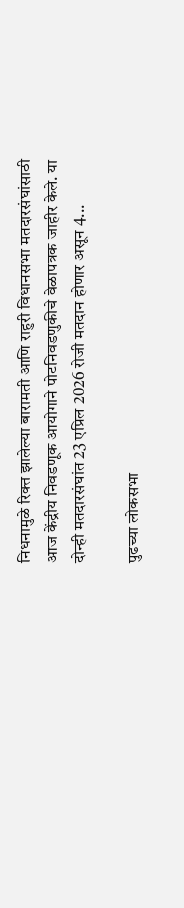निधनामुळे रिक्त झालेल्या बारामती आणि राहुरी विधानसभा मतदारसंघांसाठी आज केंद्रीय निवडणूक आयोगाने पोटनिवडणुकीचे वेळापत्रक जाहीर केले. या दोन्ही मतदारसंघांत 23 एप्रिल 2026 रोजी मतदान होणार असून 4...

पुढच्या लोकसभा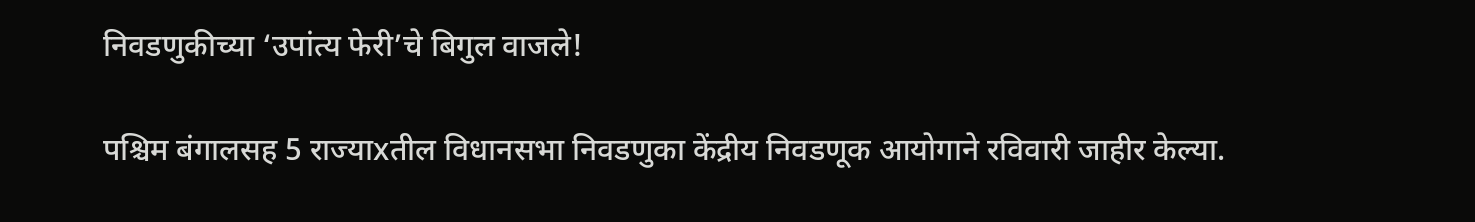निवडणुकीच्या ‘उपांत्य फेरी’चे बिगुल वाजले!

पश्चिम बंगालसह 5 राज्याxतील विधानसभा निवडणुका केंद्रीय निवडणूक आयोगाने रविवारी जाहीर केल्या.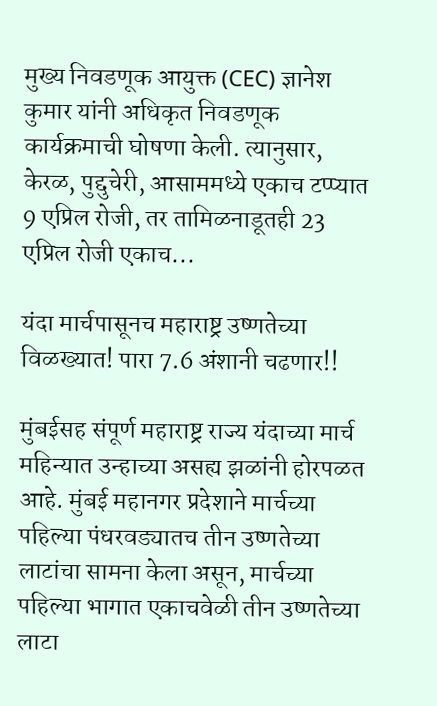मुख्य निवडणूक आयुक्त (CEC) ज्ञानेश कुमार यांनी अधिकृत निवडणूक कार्यक्रमाची घोषणा केली. त्यानुसार, केरळ, पुद्दुचेरी, आसाममध्ये एकाच टप्प्यात 9 एप्रिल रोजी, तर तामिळनाडूतही 23 एप्रिल रोजी एकाच...

यंदा मार्चपासूनच महाराष्ट्र उष्णतेच्या विळख्यात! पारा 7.6 अंशानी चढणार!!

मुंबईसह संपूर्ण महाराष्ट्र राज्य यंदाच्या मार्च महिन्यात उन्हाच्या असह्य झळांनी होरपळत आहे. मुंबई महानगर प्रदेशाने मार्चच्या पहिल्या पंधरवड्यातच तीन उष्णतेच्या लाटांचा सामना केला असून, मार्चच्या पहिल्या भागात एकाचवेळी तीन उष्णतेच्या लाटा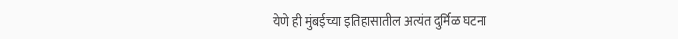येणे ही मुंबईच्या इतिहासातील अत्यंत दुर्मिळ घटना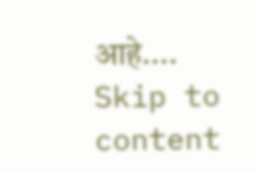आहे....
Skip to content